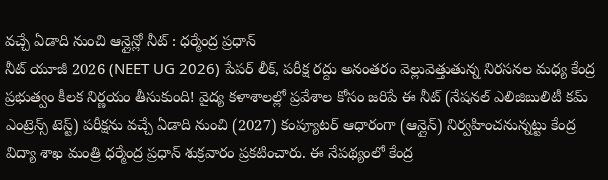వచ్చే ఏడాది నుంచి ఆన్లైన్లో నీట్ : ధర్మేంద్ర ప్రధాన్
నీట్ యూజీ 2026 (NEET UG 2026) పేపర్ లీక్, పరీక్ష రద్దు అనంతరం వెల్లువెత్తుతున్న నిరసనల మధ్య కేంద్ర ప్రభుత్వం కీలక నిర్ణయం తీసుకుంది! వైద్య కళాశాలల్లో ప్రవేశాల కోసం జరిపే ఈ నీట్ (నేషనల్ ఎలిజిబులిటీ కమ్ ఎంట్రెన్స్ టెస్ట్) పరీక్షను వచ్చే ఏడాది నుంచి (2027) కంప్యూటర్ ఆధారంగా (ఆన్లైన్) నిర్వహించనున్నట్టు కేంద్ర విద్యా శాఖ మంత్రి ధర్మేంద్ర ప్రధాన్ శుక్రవారం ప్రకటించారు. ఈ నేపథ్యంలో కేంద్ర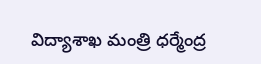విద్యాశాఖ మంత్రి ధర్మేంద్ర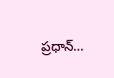ప్రధాన్…